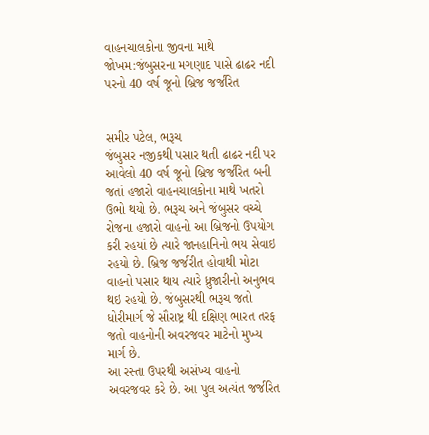વાહનચાલકોના જીવના માથે જોખમ:જંબુસરના મગણાદ પાસે ઢાઢર નદી પરનો 40 વર્ષ જૂનો બ્રિજ જર્જરિત


સમીર પટેલ, ભરૂચ
જંબુસર નજીકથી પસાર થતી ઢાઢર નદી પર આવેલો 40 વર્ષ જૂનો બ્રિજ જર્જરિત બની જતાં હજારો વાહનચાલકોના માથે ખતરો ઉભો થયો છે. ભરૂચ અને જંબુસર વચ્ચે રોજના હજારો વાહનો આ બ્રિજનો ઉપયોગ કરી રહયાં છે ત્યારે જાનહાનિનો ભય સેવાઇ રહયો છે. બ્રિજ જર્જરીત હોવાથી મોટા વાહનો પસાર થાય ત્યારે ધ્રુજારીનો અનુભવ થઇ રહયો છે. જંબુસરથી ભરૂચ જતો ધોરીમાર્ગ જે સૌરાષ્ટ્ર થી દક્ષિણ ભારત તરફ જતો વાહનોની અવરજવર માટેનો મુખ્ય માર્ગ છે.
આ રસ્તા ઉપરથી અસંખ્ય વાહનો અવરજવર કરે છે. આ પુલ અત્યંત જર્જરિત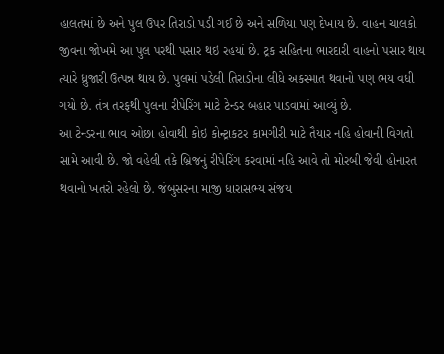હાલતમાં છે અને પુલ ઉપર તિરાડો પડી ગઈ છે અને સળિયા પણ દેખાય છે. વાહન ચાલકો જીવના જોખમે આ પુલ પરથી પસાર થઇ રહયાં છે. ટ્રક સહિતના ભારદારી વાહનો પસાર થાય ત્યારે ધ્રુજારી ઉત્પન્ન થાય છે. પુલમાં પડેલી તિરાડોના લીધે અકસ્માત થવાનો પણ ભય વધી ગયો છે. તંત્ર તરફથી પુલના રીપેરિંગ માટે ટેન્ડર બહાર પાડવામાં આવ્યું છે.
આ ટેન્ડરના ભાવ ઓછા હોવાથી કોઇ કોન્ટ્રાકટર કામગીરી માટે તૈયાર નહિ હોવાની વિગતો સામે આવી છે. જો વહેલી તકે બ્રિજનું રીપેરિંગ કરવામાં નહિ આવે તો મોરબી જેવી હોનારત થવાનો ખતરો રહેલો છે. જંબુસરના માજી ધારાસભ્ય સંજય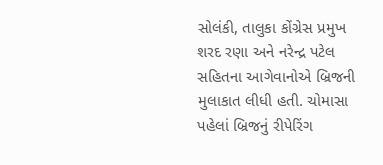સોલંકી, તાલુકા કોંગ્રેસ પ્રમુખ શરદ રણા અને નરેન્દ્ર પટેલ સહિતના આગેવાનોએ બ્રિજની મુલાકાત લીધી હતી. ચોમાસા પહેલાં બ્રિજનું રીપેરિંગ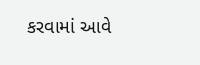કરવામાં આવે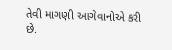તેવી માગણી આગેવાનોએ કરી છે.